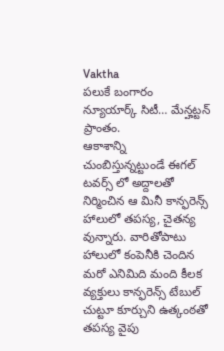Vaktha
పలుకే బంగారం
న్యూయార్క్ సిటీ… మేన్హట్టన్ ప్రాంతం.
ఆకాశాన్ని చుంబిస్తున్నట్టుండే ఈగల్ టవర్స్ లో అద్దాలతో నిర్మించిన ఆ మినీ కాన్ఫరెన్స్ హాలులో తపస్య, చైతన్య వున్నారు. వారితోపాటు హాలులో కంపెనీకి చెందిన మరో ఎనిమిది మంది కీలక వ్యక్తులు కాన్ఫరెన్స్ టేబుల్ చుట్టూ కూర్చుని ఉత్కంఠతో తపస్య వైపు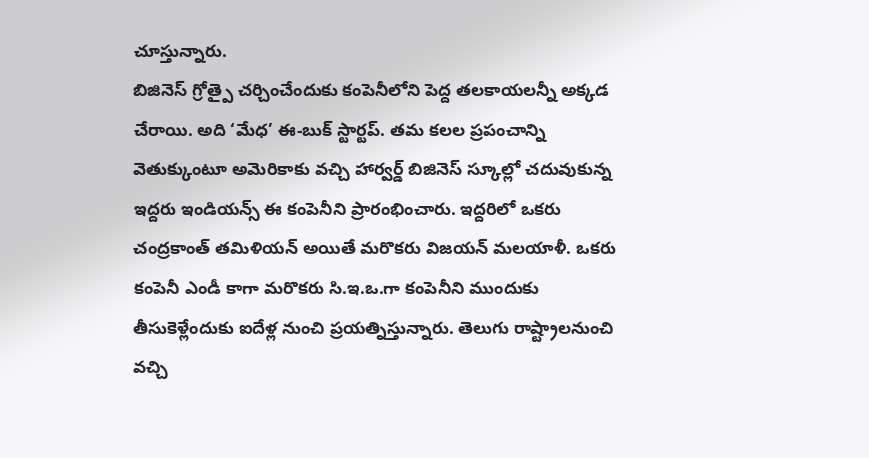చూస్తున్నారు.
బిజినెస్ గ్రోత్పై చర్చించేందుకు కంపెనీలోని పెద్ద తలకాయలన్నీ అక్కడ చేరాయి. అది ‘మేధ’ ఈ-బుక్ స్టార్టప్. తమ కలల ప్రపంచాన్ని వెతుక్కుంటూ అమెరికాకు వచ్చి హార్వర్డ్ బిజినెస్ స్కూల్లో చదువుకున్న ఇద్దరు ఇండియన్స్ ఈ కంపెనీని ప్రారంభించారు. ఇద్దరిలో ఒకరు చంద్రకాంత్ తమిళియన్ అయితే మరొకరు విజయన్ మలయాళీ. ఒకరు కంపెనీ ఎండీ కాగా మరొకరు సి.ఇ.ఒ.గా కంపెనీని ముందుకు తీసుకెళ్లేందుకు ఐదేళ్ల నుంచి ప్రయత్నిస్తున్నారు. తెలుగు రాష్ట్రాలనుంచి వచ్చి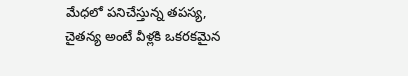మేధలో పనిచేస్తున్న తపస్య, చైతన్య అంటే వీళ్లకి ఒకరకమైన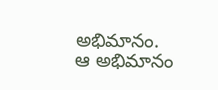అభిమానం. ఆ అభిమానం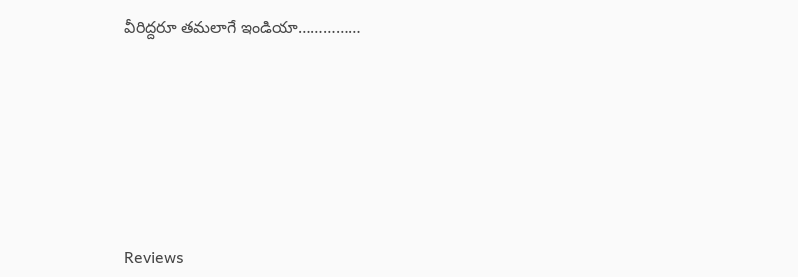వీరిద్దరూ తమలాగే ఇండియా……………







Reviews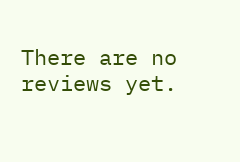There are no reviews yet.